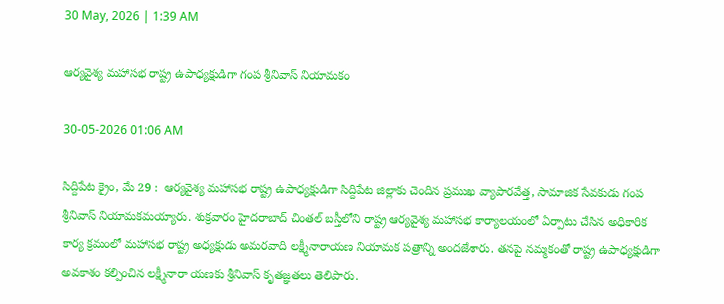30 May, 2026 | 1:39 AM

ఆర్యవైశ్య మహాసభ రాష్ట్ర ఉపాధ్యక్షుడిగా గంప శ్రీనివాస్ నియామకం

30-05-2026 01:06 AM

సిద్దిపేట క్రైం, మే 29 :  ఆర్యవైశ్య మహాసభ రాష్ట్ర ఉపాధ్యక్షుడిగా సిద్దిపేట జిల్లాకు చెందిన ప్రముఖ వ్యాపారవేత్త, సామాజిక సేవకుడు గంప శ్రీనివాస్ నియామకమయ్యారు. శుక్రవారం హైదరాబాద్ చింతల్ బస్తీలోని రాష్ట్ర ఆర్యవైశ్య మహాసభ కార్యాలయంలో ఏర్పాటు చేసిన అధికారిక కార్య క్రమంలో మహాసభ రాష్ట్ర అధ్యక్షుడు అమరవాది లక్ష్మీనారాయణ నియామక పత్రాన్ని అందజేశారు. తనపై నమ్మకంతో రాష్ట్ర ఉపాధ్యక్షుడిగా అవకాశం కల్పించిన లక్ష్మీనారా యణకు శ్రీనివాస్ కృతజ్ఞతలు తెలిపారు.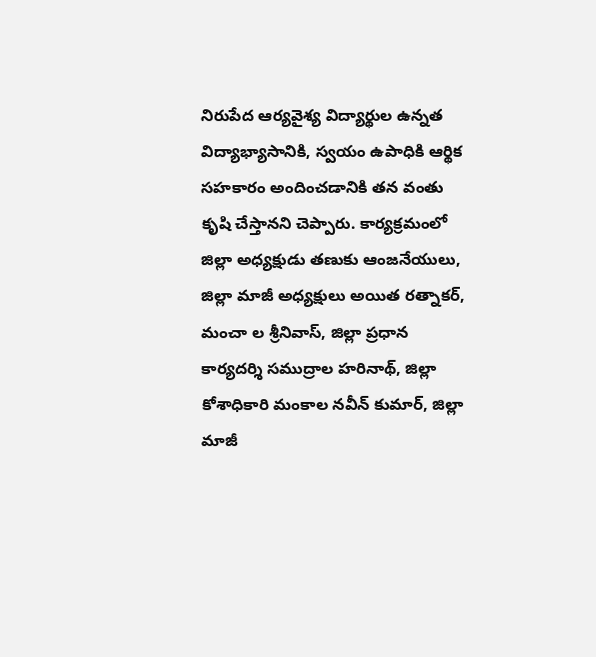నిరుపేద ఆర్యవైశ్య విద్యార్థుల ఉన్నత విద్యాభ్యాసానికి, స్వయం ఉపాధికి ఆర్థిక సహకారం అందించడానికి తన వంతు కృషి చేస్తానని చెప్పారు. కార్యక్రమంలో జిల్లా అధ్యక్షుడు తణుకు ఆంజనేయులు, జిల్లా మాజీ అధ్యక్షులు అయిత రత్నాకర్, మంచా ల శ్రీనివాస్, జిల్లా ప్రధాన కార్యదర్శి సముద్రాల హరినాథ్, జిల్లా కోశాధికారి మంకాల నవీన్ కుమార్, జిల్లా మాజీ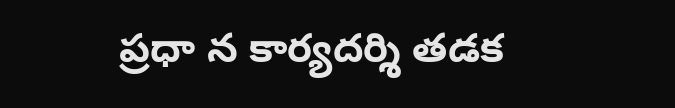ప్రధా న కార్యదర్శి తడక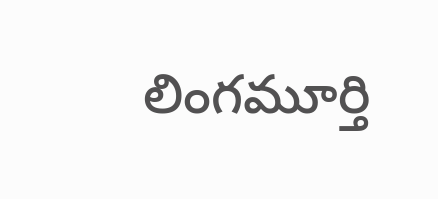లింగమూర్తి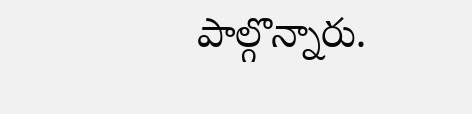పాల్గొన్నారు.